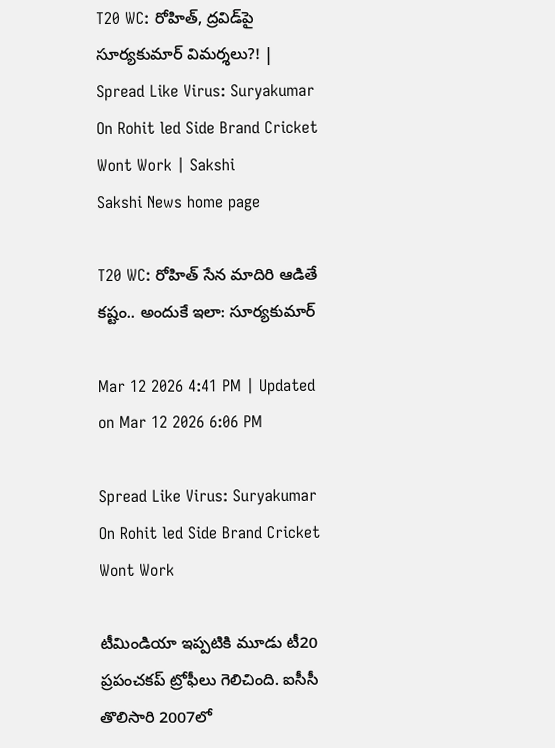T20 WC: రోహిత్‌, ద్రవిడ్‌పై సూర్యకుమార్‌ విమర్శలు?! | Spread Like Virus: Suryakumar On Rohit led Side Brand Cricket Wont Work | Sakshi
Sakshi News home page

T20 WC: రోహిత్‌ సేన మాదిరి ఆడితే కష్టం.. అందుకే ఇలా: సూర్యకుమార్‌

Mar 12 2026 4:41 PM | Updated on Mar 12 2026 6:06 PM

Spread Like Virus: Suryakumar On Rohit led Side Brand Cricket Wont Work

టీమిండియా ఇప్పటికి మూడు టీ20 ప్రపంచకప్‌ ట్రోఫీలు గెలిచింది. ఐసీసీ తొలిసారి 2007లో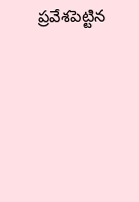ప్రవేశపెట్టిన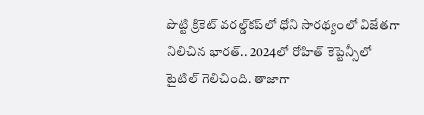పొట్టి క్రికెట్‌ వరల్డ్‌కప్‌లో ధోని సారథ్యంలో విజేతగా నిలిచిన భారత్‌.. 2024లో రోహిత్‌ కెప్టెన్సీలో టైటిల్‌ గెలిచింది. తాజాగా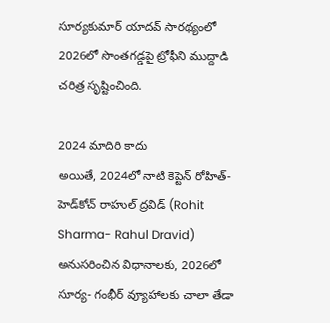సూర్యకుమార్‌ యాదవ్‌ సారథ్యంలో 2026లో సొంతగడ్డపై ట్రోఫీని ముద్దాడి చరిత్ర సృష్టించింది.

2024 మాదిరి కాదు
అయితే, 2024లో నాటి కెప్టెన్‌ రోహిత్‌- హెడ్‌కోచ్‌ రాహుల్‌ ద్రవిడ్‌ (Rohit Sharma- Rahul Dravid) అనుసరించిన విధానాలకు, 2026లో సూర్య- గంభీర్‌ వ్యూహాలకు చాలా తేడా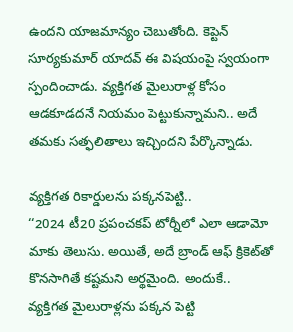ఉందని యాజమాన్యం చెబుతోంది. కెప్టెన్‌ సూర్యకుమార్‌ యాదవ్‌ ఈ విషయంపై స్వయంగా స్పందించాడు. వ్యక్తిగత మైలురాళ్ల కోసం ఆడకూడదనే నియమం పెట్టుకున్నామని.. అదే తమకు సత్ఫలితాలు ఇచ్చిందని పేర్కొన్నాడు.

వ్యక్తిగత రికార్డులను పక్కనపెట్టి..
‘‘2024 టీ20 ప్రపంచకప్‌ టోర్నీలో ఎలా ఆడామో మాకు తెలుసు. అయితే, అదే బ్రాండ్‌ ఆఫ్‌ క్రికెట్‌తో కొనసాగితే కష్టమని అర్థమైంది. అందుకే.. వ్యక్తిగత మైలురాళ్లను పక్కన పెట్టి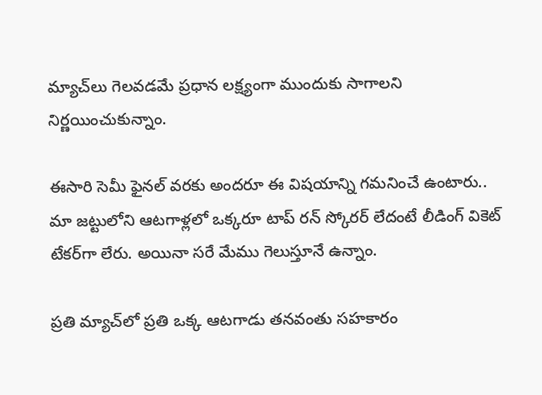మ్యాచ్‌లు గెలవడమే ప్రధాన లక్ష్యంగా ముందుకు సాగాలని నిర్ణయించుకున్నాం.

ఈసారి సెమీ ఫైనల్‌ వరకు అందరూ ఈ విషయాన్ని గమనించే ఉంటారు.. మా జట్టులోని ఆటగాళ్లలో ఒక్కరూ టాప్‌ రన్‌ స్కోరర్‌ లేదంటే లీడింగ్‌ వికెట్‌ టేకర్‌గా లేరు. అయినా సరే మేము గెలుస్తూనే ఉన్నాం.

ప్రతి మ్యాచ్‌లో ప్రతి ఒక్క ఆటగాడు తనవంతు సహకారం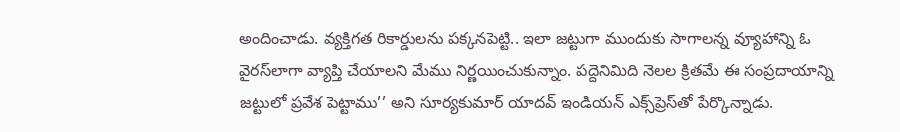అందించాడు. వ్యక్తిగత రికార్డులను పక్కనపెట్టి.. ఇలా జట్టుగా ముందుకు సాగాలన్న వ్యూహాన్ని ఓ వైరస్‌లాగా వ్యాప్తి చేయాలని మేము నిర్ణయించుకున్నాం. పద్దెనిమిది నెలల క్రితమే ఈ సంప్రదాయాన్ని జట్టులో ప్రవేశ పెట్టాము’’ అని సూర్యకుమార్‌ యాదవ్‌ ఇండియన్‌ ఎక్స్‌ప్రెస్‌తో పేర్కొన్నాడు.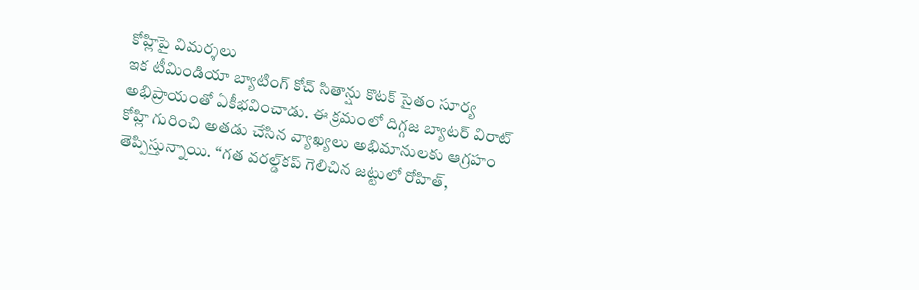కోహ్లిపై విమర్శలు
ఇక టీమిండియా బ్యాటింగ్‌ కోచ్‌ సితాన్షు కొటక్‌ సైతం సూర్య అభిప్రాయంతో ఏకీభవించాడు. ఈ క్రమంలో దిగ్గజ బ్యాటర్‌ విరాట్‌ కోహ్లి గురించి అతడు చేసిన వ్యాఖ్యలు అభిమానులకు ఆగ్రహం తెప్పిస్తున్నాయి. ‘‘గత వరల్డ్‌కప్‌ గెలిచిన జట్టులో రోహిత్‌,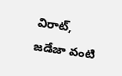విరాట్‌, జడేజా వంటి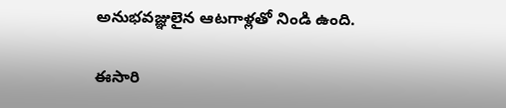అనుభవజ్ఞులైన ఆటగాళ్లతో నిండి ఉంది.

ఈసారి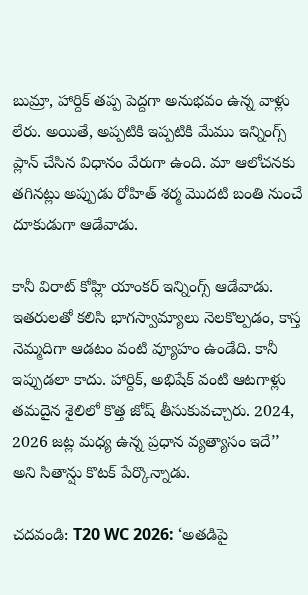బుమ్రా, హార్దిక్‌ తప్ప పెద్దగా అనుభవం ఉన్న వాళ్లు లేరు. అయితే, అప్పటికి ఇప్పటికి మేము ఇన్నింగ్స్‌ ప్లాన్‌ చేసిన విధానం వేరుగా ఉంది. మా ఆలోచనకు తగినట్లు అప్పుడు రోహిత్‌ శర్మ మొదటి బంతి నుంచే దూకుడుగా ఆడేవాడు.

కానీ విరాట్‌ కోహ్లి యాంకర్‌ ఇన్నింగ్స్‌ ఆడేవాడు. ఇతరులతో కలిసి భాగస్వామ్యాలు నెలకొల్పడం, కాస్త నెమ్మదిగా ఆడటం వంటి వ్యూహం ఉండేది. కానీ ఇప్పుడలా కాదు. హార్దిక్‌, అభిషేక్‌ వంటి ఆటగాళ్లు తమదైన శైలిలో కొత్త జోష్‌ తీసుకువచ్చారు. 2024, 2026 జట్ల మధ్య ఉన్న ప్రధాన వ్యత్యాసం ఇదే’’ అని సితాన్షు కొటక్‌ పేర్కొన్నాడు.

చదవండి: T20 WC 2026: ‘అతడిపై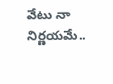వేటు నా నిర్ణయమే..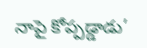నాపై కోప్పడ్డాడు’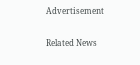Advertisement

Related News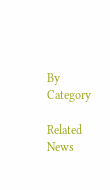By Category

Related News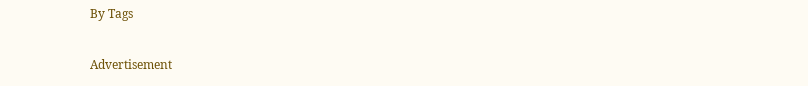By Tags

Advertisement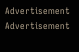Advertisement
Advertisement